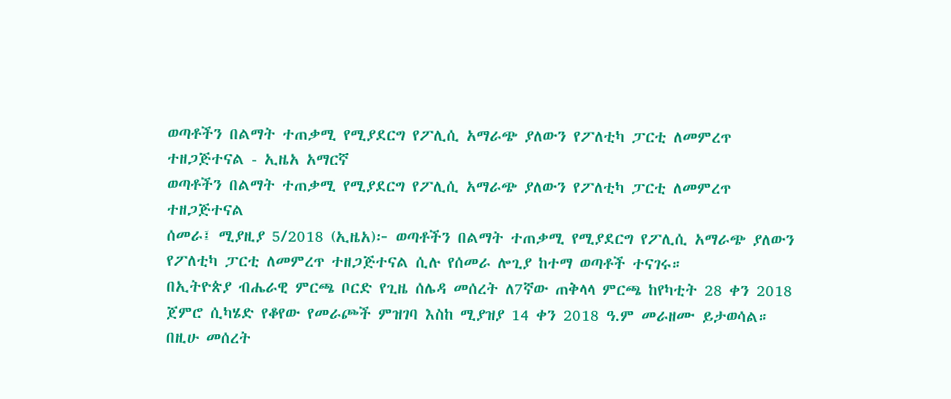ወጣቶችን በልማት ተጠቃሚ የሚያደርግ የፖሊሲ አማራጭ ያለውን የፖለቲካ ፓርቲ ለመምረጥ ተዘጋጅተናል - ኢዜአ አማርኛ
ወጣቶችን በልማት ተጠቃሚ የሚያደርግ የፖሊሲ አማራጭ ያለውን የፖለቲካ ፓርቲ ለመምረጥ ተዘጋጅተናል
ሰመራ፤ ሚያዚያ 5/2018 (ኢዜአ)፦ ወጣቶችን በልማት ተጠቃሚ የሚያደርግ የፖሊሲ አማራጭ ያለውን የፖለቲካ ፓርቲ ለመምረጥ ተዘጋጅተናል ሲሉ የሰመራ ሎጊያ ከተማ ወጣቶች ተናገሩ።
በኢትዮጵያ ብሔራዊ ምርጫ ቦርድ የጊዜ ሰሌዳ መሰረት ለ7ኛው ጠቅላላ ምርጫ ከየካቲት 28 ቀን 2018 ጀምሮ ሲካሄድ የቆየው የመራጮች ምዝገባ እስከ ሚያዝያ 14 ቀን 2018 ዓ.ም መራዘሙ ይታወሳል።
በዚሁ መሰረት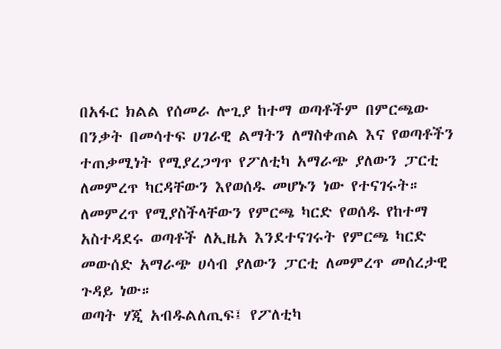በአፋር ክልል የሰመራ ሎጊያ ከተማ ወጣቶችም በምርጫው በንቃት በመሳተፍ ሀገራዊ ልማትን ለማስቀጠል እና የወጣቶችን ተጠቃሚነት የሚያረጋግጥ የፖለቲካ አማራጭ ያለውን ፓርቲ ለመምረጥ ካርዳቸውን እየወሰዱ መሆኑን ነው የተናገሩት።
ለመምረጥ የሚያስችላቸውን የምርጫ ካርድ የወሰዱ የከተማ አስተዳደሩ ወጣቶች ለኢዜአ እንደተናገሩት የምርጫ ካርድ መውሰድ አማራጭ ሀሳብ ያለውን ፓርቲ ለመምረጥ መሰረታዊ ጉዳይ ነው።
ወጣት ሃጂ አብዱልለጢፍ፤ የፖለቲካ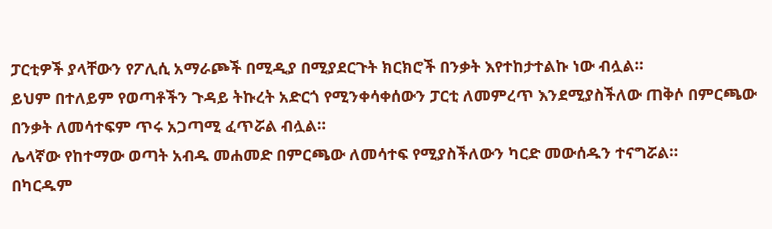ፓርቲዎች ያላቸውን የፖሊሲ አማራጮች በሚዲያ በሚያደርጉት ክርክሮች በንቃት እየተከታተልኩ ነው ብሏል።
ይህም በተለይም የወጣቶችን ጉዳይ ትኩረት አድርጎ የሚንቀሳቀሰውን ፓርቲ ለመምረጥ እንደሚያስችለው ጠቅሶ በምርጫው በንቃት ለመሳተፍም ጥሩ አጋጣሚ ፈጥሯል ብሏል።
ሌላኛው የከተማው ወጣት አብዱ መሐመድ በምርጫው ለመሳተፍ የሚያስችለውን ካርድ መውሰዱን ተናግሯል።
በካርዱም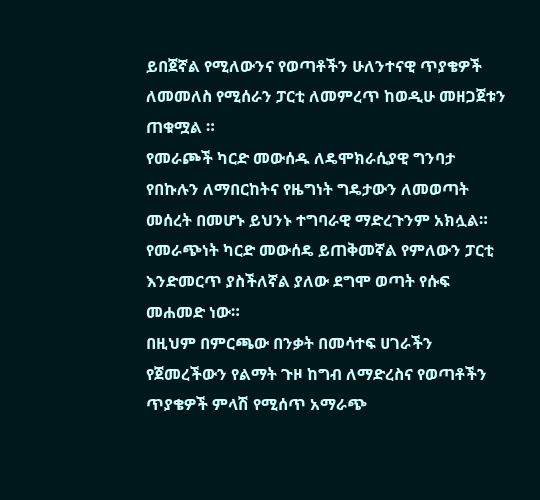ይበጀኛል የሚለውንና የወጣቶችን ሁለንተናዊ ጥያቄዎች ለመመለስ የሚሰራን ፓርቲ ለመምረጥ ከወዲሁ መዘጋጀቱን ጠቁሟል ።
የመራጮች ካርድ መውሰዱ ለዴሞክራሲያዊ ግንባታ የበኩሉን ለማበርከትና የዜግነት ግዴታውን ለመወጣት መሰረት በመሆኑ ይህንኑ ተግባራዊ ማድረጉንም አክሏል።
የመራጭነት ካርድ መውሰዴ ይጠቅመኛል የምለውን ፓርቲ እንድመርጥ ያስችለኛል ያለው ደግሞ ወጣት የሱፍ መሐመድ ነው።
በዚህም በምርጫው በንቃት በመሳተፍ ሀገራችን የጀመረችውን የልማት ጉዞ ከግብ ለማድረስና የወጣቶችን ጥያቄዎች ምላሽ የሚሰጥ አማራጭ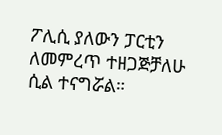ፖሊሲ ያለውን ፓርቲን ለመምረጥ ተዘጋጅቻለሁ ሲል ተናግሯል።